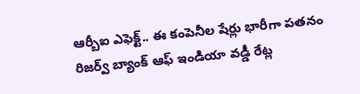ఆర్బీఐ ఎఫెక్ట్.. ఈ కంపెనీల షేర్లు భారీగా పతనం
రిజర్వ్ బ్యాంక్ ఆఫ్ ఇండియా వడ్డీ రేట్ల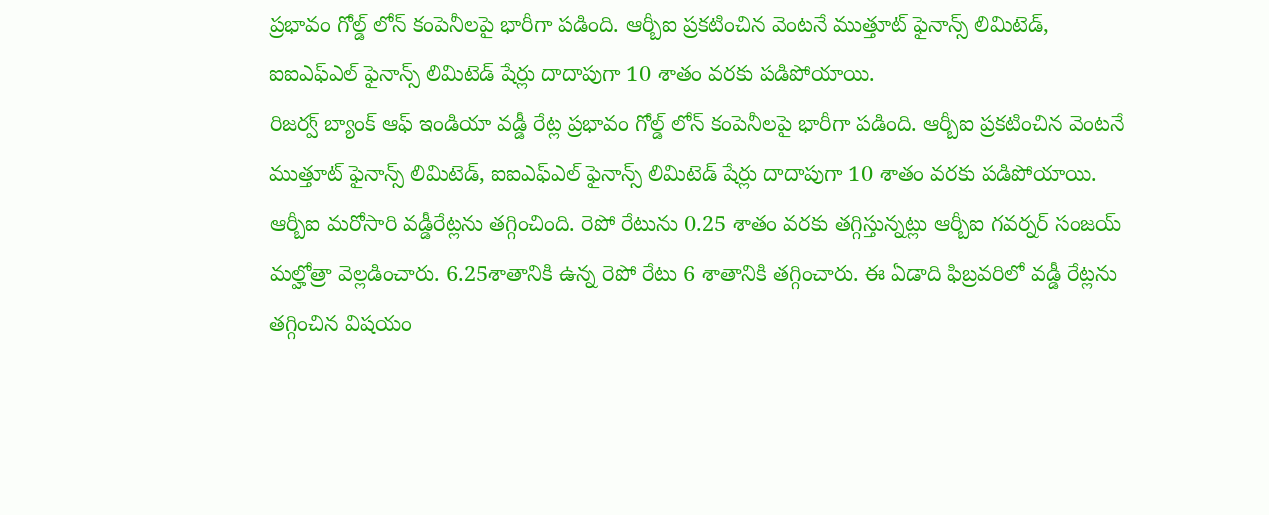ప్రభావం గోల్డ్ లోన్ కంపెనీలపై భారీగా పడింది. ఆర్బీఐ ప్రకటించిన వెంటనే ముత్తూట్ ఫైనాన్స్ లిమిటెడ్, ఐఐఎఫ్ఎల్ ఫైనాన్స్ లిమిటెడ్ షేర్లు దాదాపుగా 10 శాతం వరకు పడిపోయాయి.
రిజర్వ్ బ్యాంక్ ఆఫ్ ఇండియా వడ్డీ రేట్ల ప్రభావం గోల్డ్ లోన్ కంపెనీలపై భారీగా పడింది. ఆర్బీఐ ప్రకటించిన వెంటనే ముత్తూట్ ఫైనాన్స్ లిమిటెడ్, ఐఐఎఫ్ఎల్ ఫైనాన్స్ లిమిటెడ్ షేర్లు దాదాపుగా 10 శాతం వరకు పడిపోయాయి.
ఆర్బీఐ మరోసారి వడ్డీరేట్లను తగ్గించింది. రెపో రేటును 0.25 శాతం వరకు తగ్గిస్తున్నట్లు ఆర్బీఐ గవర్నర్ సంజయ్ మల్హోత్రా వెల్లడించారు. 6.25శాతానికి ఉన్న రెపో రేటు 6 శాతానికి తగ్గించారు. ఈ ఏడాది ఫిబ్రవరిలో వడ్డీ రేట్లను తగ్గించిన విషయం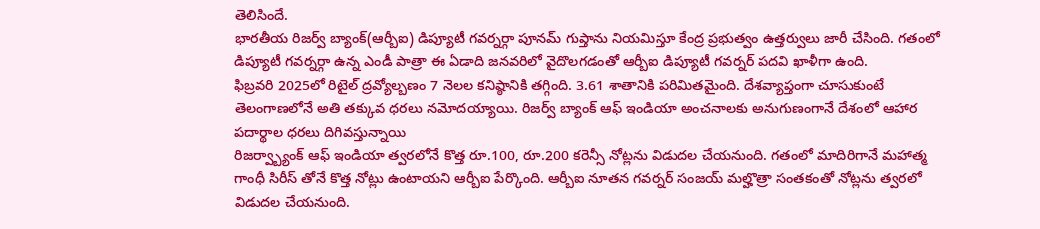తెలిసిందే.
భారతీయ రిజర్వ్ బ్యాంక్(ఆర్బీఐ) డిప్యూటీ గవర్నర్గా పూనమ్ గుప్తాను నియమిస్తూ కేంద్ర ప్రభుత్వం ఉత్తర్వులు జారీ చేసింది. గతంలో డిప్యూటీ గవర్నర్గా ఉన్న ఎండీ పాత్రా ఈ ఏడాది జనవరిలో వైదొలగడంతో ఆర్బీఐ డిప్యూటీ గవర్నర్ పదవి ఖాళీగా ఉంది.
ఫిబ్రవరి 2025లో రిటైల్ ద్రవ్యోల్బణం 7 నెలల కనిష్ఠానికి తగ్గింది. 3.61 శాతానికి పరిమితమైంది. దేశవ్యాప్తంగా చూసుకుంటే తెలంగాణలోనే అతి తక్కువ ధరలు నమోదయ్యాయి. రిజర్వ్ బ్యాంక్ ఆఫ్ ఇండియా అంచనాలకు అనుగుణంగానే దేశంలో ఆహార పదార్థాల ధరలు దిగివస్తున్నాయి
రిజర్వ్బ్యాంక్ ఆఫ్ ఇండియా త్వరలోనే కొత్త రూ.100, రూ.200 కరెన్సీ నోట్లను విడుదల చేయనుంది. గతంలో మాదిరిగానే మహాత్మ గాంధీ సిరీస్ తోనే కొత్త నోట్లు ఉంటాయని ఆర్బీఐ పేర్కొంది. ఆర్బీఐ నూతన గవర్నర్ సంజయ్ మల్హొత్రా సంతకంతో నోట్లను త్వరలో విడుదల చేయనుంది.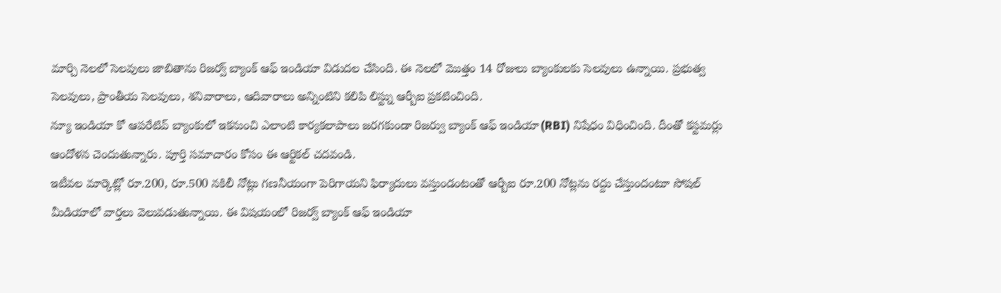మార్చి నెలలో సెలవులు జాబితాను రిజర్వ్ బ్యాంక్ ఆఫ్ ఇండియా విడుదల చేసింది. ఈ నెలలో మొత్తం 14 రోజులు బ్యాంకులకు సెలవులు ఉన్నాయి. ప్రభుత్వ సెలవులు, ప్రాంతీయ సెలవులు, శనివారాలు, ఆదివారాలు అన్నింటిని కలిపి లిస్ట్ను ఆర్బీఐ ప్రకటించింది.
న్యూ ఇండియా కో ఆపరేటివ్ బ్యాంకులో ఇకనుంచి ఎలాంటి కార్యకలాపాలు జరగకుండా రిజర్వు బ్యాంక్ ఆఫ్ ఇండియా(RBI) నిషేధం విధించింది. దీంతో కస్టమర్లు ఆందోళన చెందుతున్నారు. పూర్తి సమాచారం కోసం ఈ ఆర్టికల్ చదవండి.
ఇటీవల మార్కెట్లో రూ.200, రూ.500 నకిలీ నోట్లు గణనీయంగా పెరిగాయని ఫిర్యాదులు వస్తుండంటంతో ఆర్బీఐ రూ.200 నోట్లను రద్దు చేస్తుందంటూ సోషల్ మీడియాలో వార్తలు వెలువడుతున్నాయి. ఈ విషయంలో రిజర్వ్ బ్యాంక్ ఆఫ్ ఇండియా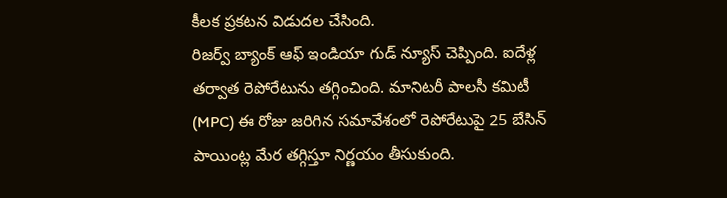కీలక ప్రకటన విడుదల చేసింది.
రిజర్వ్ బ్యాంక్ ఆఫ్ ఇండియా గుడ్ న్యూస్ చెప్పింది. ఐదేళ్ల తర్వాత రెపోరేటును తగ్గించింది. మానిటరీ పాలసీ కమిటీ (MPC) ఈ రోజు జరిగిన సమావేశంలో రెపోరేటుపై 25 బేసిన్ పాయింట్ల మేర తగ్గిస్తూ నిర్ణయం తీసుకుంది.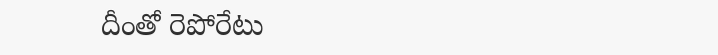దీంతో రెపోరేటు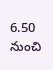6.50 నుంచి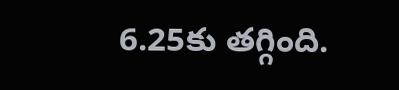6.25కు తగ్గింది.